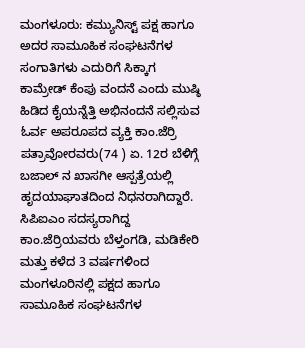ಮಂಗಳೂರು: ಕಮ್ಯುನಿಸ್ಟ್ ಪಕ್ಷ ಹಾಗೂ ಅದರ ಸಾಮೂಹಿಕ ಸಂಘಟನೆಗಳ ಸಂಗಾತಿಗಳು ಎದುರಿಗೆ ಸಿಕ್ಕಾಗ ಕಾಮ್ರೇಡ್ ಕೆಂಪು ವಂದನೆ ಎಂದು ಮುಷ್ಠಿ ಹಿಡಿದ ಕೈಯನ್ನೆತ್ತಿ ಅಭಿನಂದನೆ ಸಲ್ಲಿಸುವ ಓರ್ವ ಅಪರೂಪದ ವ್ಯಕ್ತಿ ಕಾಂ.ಜೆರ್ರಿ ಪತ್ರಾವೋರವರು(74 ) ಏ. 12ರ ಬೆಳಿಗ್ಗೆ ಬಜಾಲ್ ನ ಖಾಸಗೀ ಆಸ್ಪತ್ರೆಯಲ್ಲಿ ಹೃದಯಾಘಾತದಿಂದ ನಿಧನರಾಗಿದ್ದಾರೆ.
ಸಿಪಿಐಎಂ ಸದಸ್ಯರಾಗಿದ್ದ ಕಾಂ.ಜೆರ್ರಿಯವರು ಬೆಳ್ತಂಗಡಿ, ಮಡಿಕೇರಿ ಮತ್ತು ಕಳೆದ 3 ವರ್ಷಗಳಿಂದ ಮಂಗಳೂರಿನಲ್ಲಿ ಪಕ್ಷದ ಹಾಗೂ ಸಾಮೂಹಿಕ ಸಂಘಟನೆಗಳ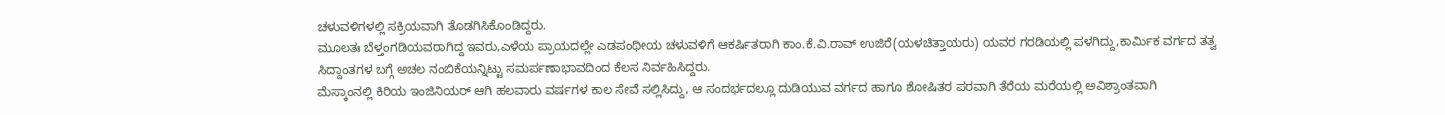ಚಳುವಳಿಗಳಲ್ಲಿ ಸಕ್ರಿಯವಾಗಿ ತೊಡಗಿಸಿಕೊಂಡಿದ್ದರು.
ಮೂಲತಃ ಬೆಳ್ತಂಗಡಿಯವರಾಗಿದ್ದ ಇವರು,ಎಳೆಯ ಪ್ರಾಯದಲ್ಲೇ ಎಡಪಂಥೀಯ ಚಳುವಳಿಗೆ ಆಕರ್ಷಿತರಾಗಿ ಕಾಂ.ಕೆ.ವಿ.ರಾವ್ ಉಜಿರೆ(ಯಳಚಿತ್ತಾಯರು) ಯವರ ಗರಡಿಯಲ್ಲಿ ಪಳಗಿದ್ದು,ಕಾರ್ಮಿಕ ವರ್ಗದ ತತ್ವ ಸಿದ್ದಾಂತಗಳ ಬಗ್ಗೆ ಅಚಲ ನಂಬಿಕೆಯನ್ನಿಟ್ಟು ಸಮರ್ಪಣಾಭಾವದಿಂದ ಕೆಲಸ ನಿರ್ವಹಿಸಿದ್ದರು.
ಮೆಸ್ಕಾಂನಲ್ಲಿ ಕಿರಿಯ ಇಂಜಿನಿಯರ್ ಆಗಿ ಹಲವಾರು ವರ್ಷಗಳ ಕಾಲ ಸೇವೆ ಸಲ್ಲಿಸಿದ್ದು, ಆ ಸಂದರ್ಭದಲ್ಲೂ ದುಡಿಯುವ ವರ್ಗದ ಹಾಗೂ ಶೋಷಿತರ ಪರವಾಗಿ ತೆರೆಯ ಮರೆಯಲ್ಲಿ ಅವಿಶ್ರಾಂತವಾಗಿ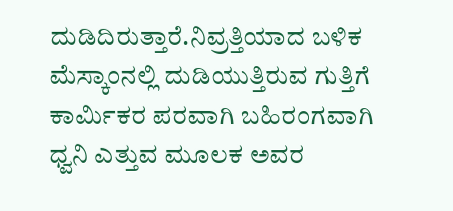ದುಡಿದಿರುತ್ತಾರೆ.ನಿವ್ರತ್ತಿಯಾದ ಬಳಿಕ ಮೆಸ್ಕಾಂನಲ್ಲಿ ದುಡಿಯುತ್ತಿರುವ ಗುತ್ತಿಗೆ ಕಾರ್ಮಿಕರ ಪರವಾಗಿ ಬಹಿರಂಗವಾಗಿ ಧ್ವನಿ ಎತ್ತುವ ಮೂಲಕ ಅವರ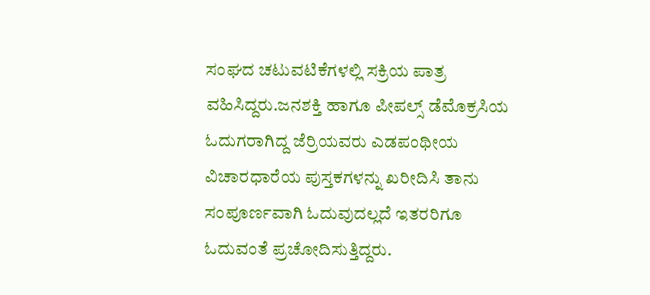ಸಂಘದ ಚಟುವಟಿಕೆಗಳಲ್ಲಿ ಸಕ್ರಿಯ ಪಾತ್ರ ವಹಿಸಿದ್ದರು.ಜನಶಕ್ತಿ ಹಾಗೂ ಪೀಪಲ್ಸ್ ಡೆಮೊಕ್ರಸಿಯ ಓದುಗರಾಗಿದ್ದ ಜೆರ್ರಿಯವರು ಎಡಪಂಥೀಯ ವಿಚಾರಧಾರೆಯ ಪುಸ್ತಕಗಳನ್ನು ಖರೀದಿಸಿ ತಾನು ಸಂಪೂರ್ಣವಾಗಿ ಓದುವುದಲ್ಲದೆ ಇತರರಿಗೂ ಓದುವಂತೆ ಪ್ರಚೋದಿಸುತ್ತಿದ್ದರು.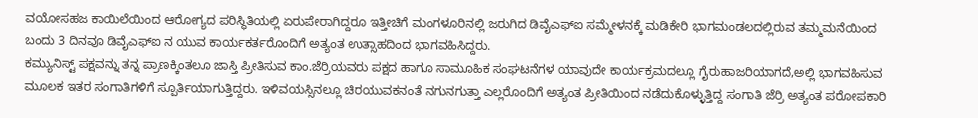ವಯೋಸಹಜ ಕಾಯಿಲೆಯಿಂದ ಆರೋಗ್ಯದ ಪರಿಸ್ಥಿತಿಯಲ್ಲಿ ಏರುಪೇರಾಗಿದ್ದರೂ ಇತ್ತೀಚಿಗೆ ಮಂಗಳೂರಿನಲ್ಲಿ ಜರುಗಿದ ಡಿವೈಎಫ್ಐ ಸಮ್ಮೇಳನಕ್ಕೆ ಮಡಿಕೇರಿ ಭಾಗಮಂಡಲದಲ್ಲಿರುವ ತಮ್ಮಮನೆಯಿಂದ ಬಂದು 3 ದಿನವೂ ಡಿವೈಎಫ್ಐ ನ ಯುವ ಕಾರ್ಯಕರ್ತರೊಂದಿಗೆ ಅತ್ಯಂತ ಉತ್ಸಾಹದಿಂದ ಭಾಗವಹಿಸಿದ್ದರು.
ಕಮ್ಯುನಿಸ್ಟ್ ಪಕ್ಷವನ್ನು ತನ್ನ ಪ್ರಾಣಕ್ಕಿಂತಲೂ ಜಾಸ್ತಿ ಪ್ರೀತಿಸುವ ಕಾಂ.ಜೆರ್ರಿಯವರು ಪಕ್ಷದ ಹಾಗೂ ಸಾಮೂಹಿಕ ಸಂಘಟನೆಗಳ ಯಾವುದೇ ಕಾರ್ಯಕ್ರಮದಲ್ಲೂ ಗೈರುಹಾಜರಿಯಾಗದೆ,ಅಲ್ಲಿ ಭಾಗವಹಿಸುವ ಮೂಲಕ ಇತರ ಸಂಗಾತಿಗಳಿಗೆ ಸ್ಪೂರ್ತಿಯಾಗುತ್ತಿದ್ದರು. ಇಳಿವಯಸ್ಸಿನಲ್ಲೂ ಚಿರಯುವಕನಂತೆ ನಗುನಗುತ್ತಾ ಎಲ್ಲರೊಂದಿಗೆ ಅತ್ಯಂತ ಪ್ರೀತಿಯಿಂದ ನಡೆದುಕೊಳ್ಳುತ್ತಿದ್ದ ಸಂಗಾತಿ ಜೆರ್ರಿ ಅತ್ಯಂತ ಪರೋಪಕಾರಿ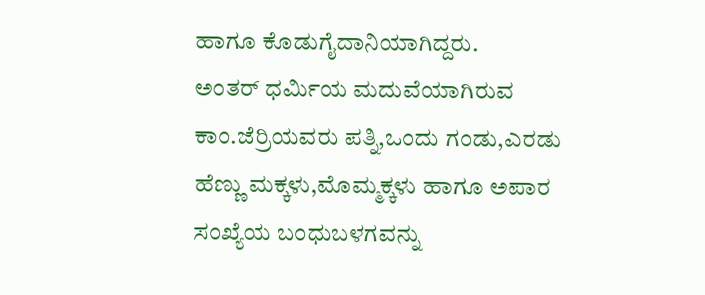ಹಾಗೂ ಕೊಡುಗೈದಾನಿಯಾಗಿದ್ದರು.
ಅಂತರ್ ಧರ್ಮಿಯ ಮದುವೆಯಾಗಿರುವ ಕಾಂ.ಜೆರ್ರಿಯವರು ಪತ್ನಿ,ಒಂದು ಗಂಡು,ಎರಡು ಹೆಣ್ಣು ಮಕ್ಕಳು,ಮೊಮ್ಮಕ್ಕಳು ಹಾಗೂ ಅಪಾರ ಸಂಖ್ಯೆಯ ಬಂಧುಬಳಗವನ್ನು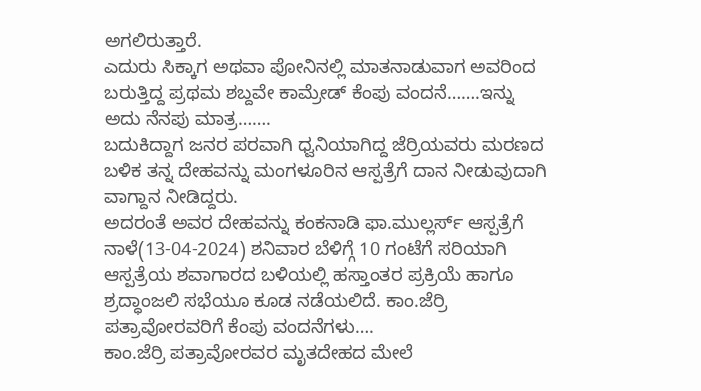ಅಗಲಿರುತ್ತಾರೆ.
ಎದುರು ಸಿಕ್ಕಾಗ ಅಥವಾ ಪೋನಿನಲ್ಲಿ ಮಾತನಾಡುವಾಗ ಅವರಿಂದ ಬರುತ್ತಿದ್ದ ಪ್ರಥಮ ಶಬ್ದವೇ ಕಾಮ್ರೇಡ್ ಕೆಂಪು ವಂದನೆ…….ಇನ್ನು ಅದು ನೆನಪು ಮಾತ್ರ…….
ಬದುಕಿದ್ದಾಗ ಜನರ ಪರವಾಗಿ ಧ್ವನಿಯಾಗಿದ್ದ ಜೆರ್ರಿಯವರು ಮರಣದ ಬಳಿಕ ತನ್ನ ದೇಹವನ್ನು ಮಂಗಳೂರಿನ ಆಸ್ಪತ್ರೆಗೆ ದಾನ ನೀಡುವುದಾಗಿ ವಾಗ್ದಾನ ನೀಡಿದ್ದರು.
ಅದರಂತೆ ಅವರ ದೇಹವನ್ನು ಕಂಕನಾಡಿ ಫಾ.ಮುಲ್ಲರ್ಸ್ ಆಸ್ಪತ್ರೆಗೆ ನಾಳೆ(13-04-2024) ಶನಿವಾರ ಬೆಳಿಗ್ಗೆ 10 ಗಂಟೆಗೆ ಸರಿಯಾಗಿ ಆಸ್ಪತ್ರೆಯ ಶವಾಗಾರದ ಬಳಿಯಲ್ಲಿ ಹಸ್ತಾಂತರ ಪ್ರಕ್ರಿಯೆ ಹಾಗೂ ಶ್ರದ್ಧಾಂಜಲಿ ಸಭೆಯೂ ಕೂಡ ನಡೆಯಲಿದೆ. ಕಾಂ.ಜೆರ್ರಿ ಪತ್ರಾವೋರವರಿಗೆ ಕೆಂಪು ವಂದನೆಗಳು….
ಕಾಂ.ಜೆರ್ರಿ ಪತ್ರಾವೋರವರ ಮೃತದೇಹದ ಮೇಲೆ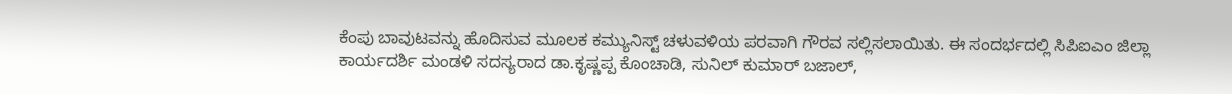ಕೆಂಪು ಬಾವುಟವನ್ನು ಹೊದಿಸುವ ಮೂಲಕ ಕಮ್ಯುನಿಸ್ಟ್ ಚಳುವಳಿಯ ಪರವಾಗಿ ಗೌರವ ಸಲ್ಲಿಸಲಾಯಿತು. ಈ ಸಂದರ್ಭದಲ್ಲಿ ಸಿಪಿಐಎಂ ಜಿಲ್ಲಾ ಕಾರ್ಯದರ್ಶಿ ಮಂಡಳಿ ಸದಸ್ಯರಾದ ಡಾ.ಕೃಷ್ಣಪ್ಪ ಕೊಂಚಾಡಿ, ಸುನಿಲ್ ಕುಮಾರ್ ಬಜಾಲ್,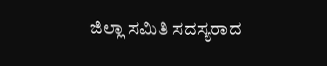ಜಿಲ್ಲಾ ಸಮಿತಿ ಸದಸ್ಯರಾದ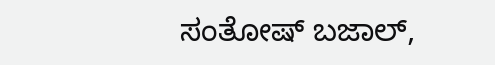ಸಂತೋಷ್ ಬಜಾಲ್,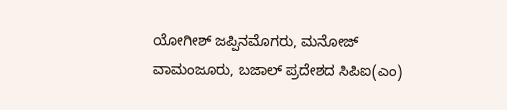ಯೋಗೀಶ್ ಜಪ್ಪಿನಮೊಗರು, ಮನೋಜ್ ವಾಮಂಜೂರು, ಬಜಾಲ್ ಪ್ರದೇಶದ ಸಿಪಿಐ(ಎಂ)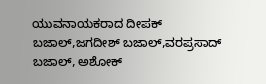ಯುವನಾಯಕರಾದ ದೀಪಕ್ ಬಜಾಲ್,ಜಗದೀಶ್ ಬಜಾಲ್,ವರಪ್ರಸಾದ್ ಬಜಾಲ್, ಅಶೋಕ್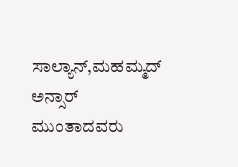ಸಾಲ್ಯಾನ್,ಮಹಮ್ಮದ್ ಅನ್ಸಾರ್ ಮುಂತಾದವರು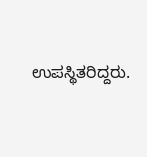ಉಪಸ್ಥಿತರಿದ್ದರು.